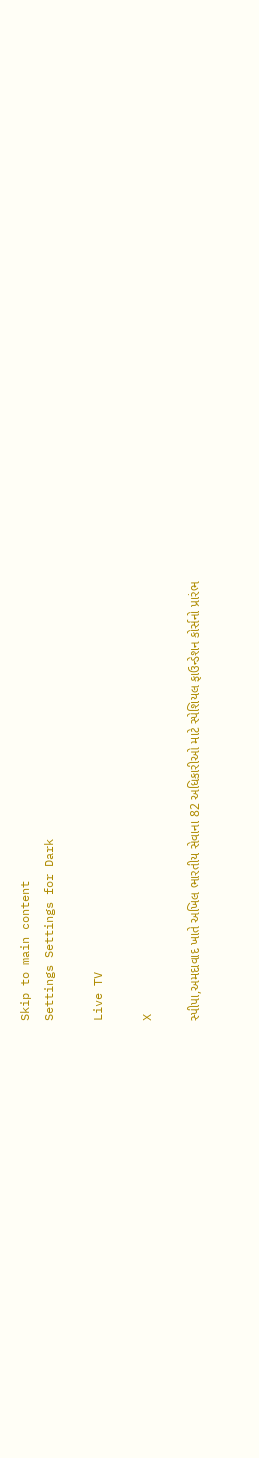Skip to main content
Settings Settings for Dark

Live TV

X

સ્પીપા,અમદાવાદ ખાતે અખિલ ભારતીય સેવાના 82 અધિકારીઓ માટે સ્પેશિયલ ફાઉન્ડેશન કોર્સનો પ્રારંભ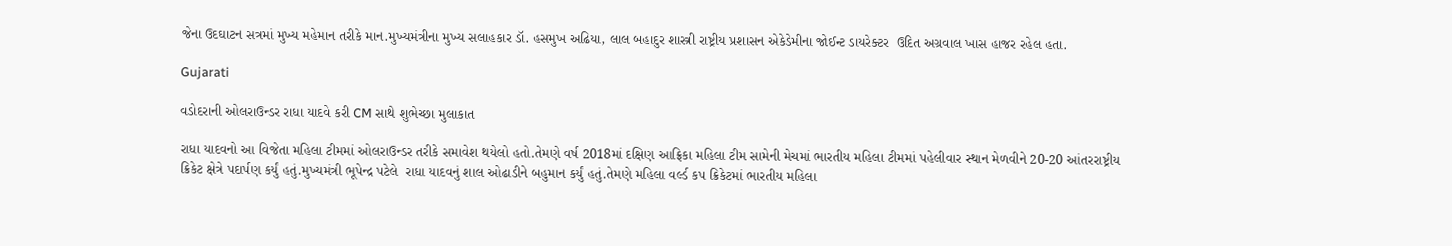જેના ઉદઘાટન સત્રમાં મુખ્ય મહેમાન તરીકે માન.મુખ્યમંત્રીના મુખ્ય સલાહકાર ડૉ. હસમુખ અઢિયા, લાલ બહાદુર શાસ્ત્રી રાષ્ટ્રીય પ્રશાસન એકેડેમીના જોઈન્ટ ડાયરેક્ટર  ઉદિત અગ્રવાલ ખાસ હાજર રહેલ હતા.

Gujarati

વડોદરાની ઓલરાઉન્ડર રાધા યાદવે કરી CM સાથે શુભેચ્છા મુલાકાત

રાધા યાદવનો આ વિજેતા મહિલા ટીમમાં ઓલરાઉન્ડર તરીકે સમાવેશ થયેલો હતો.તેમણે વર્ષ 2018માં દક્ષિણ આફ્રિકા મહિલા ટીમ સામેની મેચમાં ભારતીય મહિલા ટીમમાં પહેલીવાર સ્થાન મેળવીને 20-20 આંતરરાષ્ટ્રીય ક્રિકેટ ક્ષેત્રે પદાર્પણ કર્યું હતું.મુખ્યમંત્રી ભૂપેન્દ્ર પટેલે  રાધા યાદવનું શાલ ઓઢાડીને બહુમાન કર્યું હતું.તેમણે મહિલા વર્લ્ડ કપ ક્રિકેટમાં ભારતીય મહિલા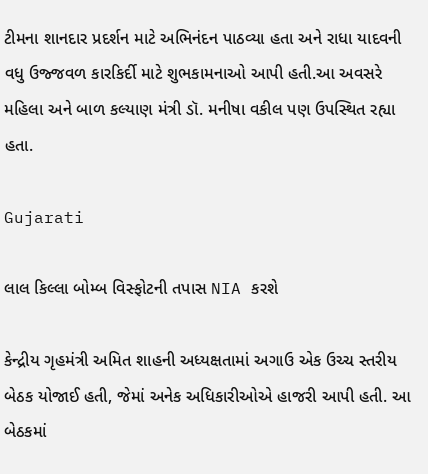ટીમના શાનદાર પ્રદર્શન માટે અભિનંદન પાઠવ્યા હતા અને રાધા યાદવની વધુ ઉજ્જવળ કારકિર્દી માટે શુભકામનાઓ આપી હતી.આ અવસરે મહિલા અને બાળ કલ્યાણ મંત્રી ડૉ. મનીષા વકીલ પણ ઉપસ્થિત રહ્યા હતા.

Gujarati

લાલ કિલ્લા બોમ્બ વિસ્ફોટની તપાસ NIA કરશે

કેન્દ્રીય ગૃહમંત્રી અમિત શાહની અધ્યક્ષતામાં અગાઉ એક ઉચ્ચ સ્તરીય બેઠક યોજાઈ હતી, જેમાં અનેક અધિકારીઓએ હાજરી આપી હતી. આ બેઠકમાં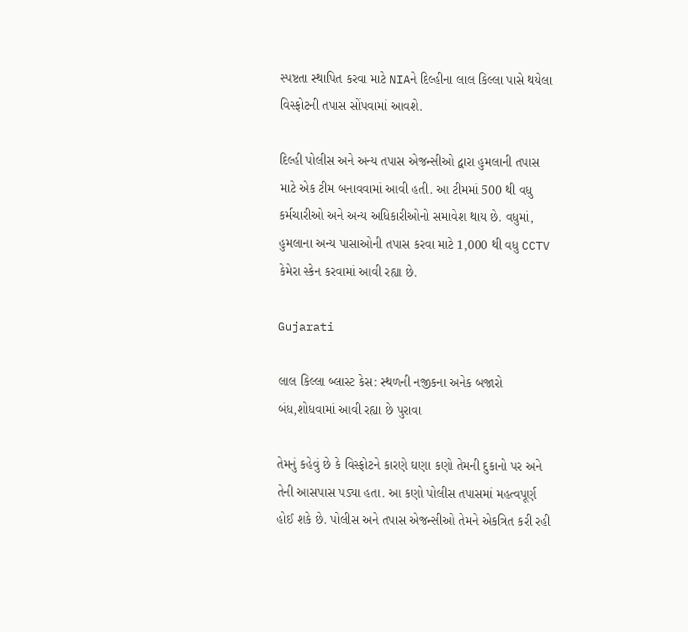સ્પષ્ટતા સ્થાપિત કરવા માટે NIAને દિલ્હીના લાલ કિલ્લા પાસે થયેલા વિસ્ફોટની તપાસ સોંપવામાં આવશે.

દિલ્હી પોલીસ અને અન્ય તપાસ એજન્સીઓ દ્વારા હુમલાની તપાસ માટે એક ટીમ બનાવવામાં આવી હતી. આ ટીમમાં 500 થી વધુ કર્મચારીઓ અને અન્ય અધિકારીઓનો સમાવેશ થાય છે. વધુમાં, હુમલાના અન્ય પાસાઓની તપાસ કરવા માટે 1,000 થી વધુ CCTV કેમેરા સ્કેન કરવામાં આવી રહ્યા છે.

Gujarati

લાલ કિલ્લા બ્લાસ્ટ કેસ: સ્થળની નજીકના અનેક બજારો બંધ,શોધવામાં આવી રહ્યા છે પુરાવા

તેમનું કહેવું છે કે વિસ્ફોટને કારણે ઘણા કણો તેમની દુકાનો પર અને તેની આસપાસ પડ્યા હતા. આ કણો પોલીસ તપાસમાં મહત્વપૂર્ણ હોઈ શકે છે. પોલીસ અને તપાસ એજન્સીઓ તેમને એકત્રિત કરી રહી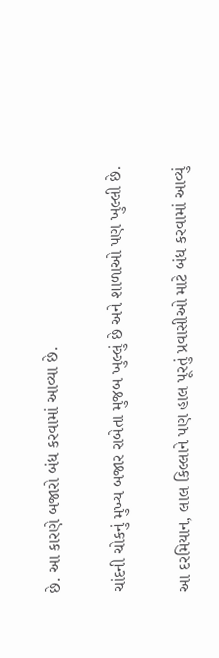છે. આ કારણે બજારો બંધ કરવામાં આવ્યા છે.

ચાંદની ચોકનું મુખ્ય બજાર રાબેતા મુજબ ખુલ્લું છે અને શાળાઓ પણ ખુલ્લી છે.

આ દરમિયાન, લાલ કિલ્લાને પણ હાલ પૂરતું પ્રવાસીઓ માટે બંધ કરવામાં આવ્યું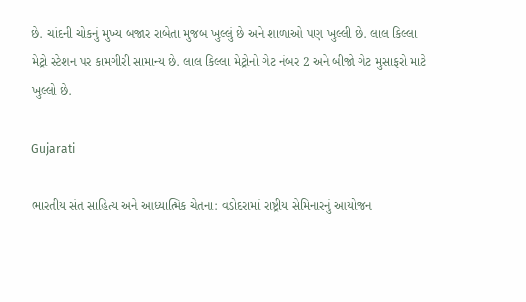છે. ચાંદની ચોકનું મુખ્ય બજાર રાબેતા મુજબ ખુલ્લું છે અને શાળાઓ પણ ખુલ્લી છે. લાલ કિલ્લા મેટ્રો સ્ટેશન પર કામગીરી સામાન્ય છે. લાલ કિલ્લા મેટ્રોનો ગેટ નંબર 2 અને બીજો ગેટ મુસાફરો માટે ખુલ્લો છે.

Gujarati

ભારતીય સંત સાહિત્ય અને આધ્યાત્મિક ચેતના: વડોદરામાં રાષ્ટ્રીય સેમિનારનું આયોજન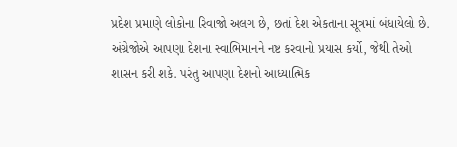પ્રદેશ પ્રમાણે લોકોના રિવાજો અલગ છે, છતાં દેશ એકતાના સૂત્રમાં બંધાયેલો છે. અંગ્રેજોએ આપણા દેશના સ્વાભિમાનને નષ્ટ કરવાનો પ્રયાસ કર્યો, જેથી તેઓ શાસન કરી શકે. પરંતુ આપણા દેશનો આધ્યાત્મિક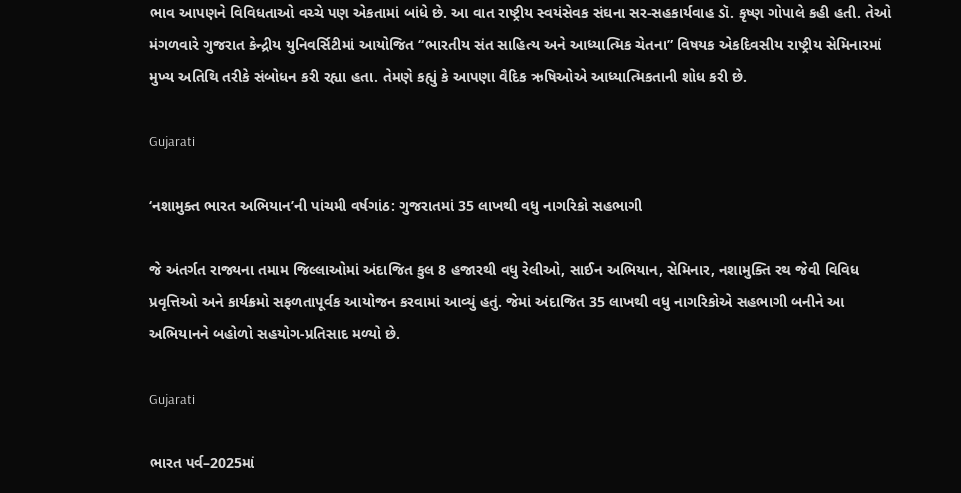ભાવ આપણને વિવિધતાઓ વચ્ચે પણ એકતામાં બાંધે છે. આ વાત રાષ્ટ્રીય સ્વયંસેવક સંઘના સર-સહકાર્યવાહ ડૉ. કૃષ્ણ ગોપાલે કહી હતી. તેઓ મંગળવારે ગુજરાત કેન્દ્રીય યુનિવર્સિટીમાં આયોજિત “ભારતીય સંત સાહિત્ય અને આધ્યાત્મિક ચેતના” વિષયક એકદિવસીય રાષ્ટ્રીય સેમિનારમાં મુખ્ય અતિથિ તરીકે સંબોધન કરી રહ્યા હતા. તેમણે કહ્યું કે આપણા વૈદિક ઋષિઓએ આધ્યાત્મિકતાની શોધ કરી છે.

Gujarati

‘નશામુક્ત ભારત અભિયાન’ની પાંચમી વર્ષગાંઠ: ગુજરાતમાં 35 લાખથી વધુ નાગરિકો સહભાગી

જે અંતર્ગત રાજ્યના તમામ જિલ્લાઓમાં અંદાજિત કુલ 8 હજારથી વધુ રેલીઓ, સાઈન અભિયાન, સેમિનાર, નશામુક્તિ રથ જેવી વિવિધ પ્રવૃત્તિઓ અને કાર્યક્રમો સફળતાપૂર્વક આયોજન કરવામાં આવ્યું હતું. જેમાં અંદાજિત 35 લાખથી વધુ નાગરિકોએ સહભાગી બનીને આ અભિયાનને બહોળો સહયોગ-પ્રતિસાદ મળ્યો છે.

Gujarati

ભારત પર્વ–2025માં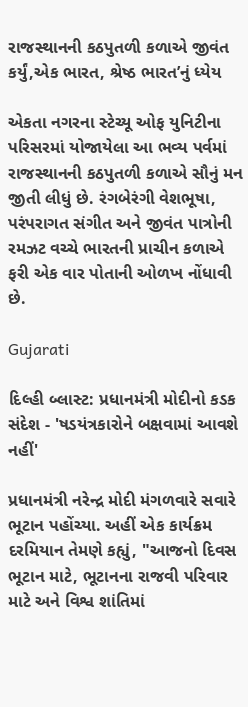રાજસ્થાનની કઠપુતળી કળાએ જીવંત કર્યું,એક ભારત, શ્રેષ્ઠ ભારત’નું ધ્યેય

એકતા નગરના સ્ટેચ્યૂ ઓફ યુનિટીના પરિસરમાં યોજાયેલા આ ભવ્ય પર્વમાં રાજસ્થાનની કઠપુતળી કળાએ સૌનું મન જીતી લીધું છે. રંગબેરંગી વેશભૂષા, પરંપરાગત સંગીત અને જીવંત પાત્રોની રમઝટ વચ્ચે ભારતની પ્રાચીન કળાએ ફરી એક વાર પોતાની ઓળખ નોંધાવી છે.

Gujarati

દિલ્હી બ્લાસ્ટ: પ્રધાનમંત્રી મોદીનો કડક સંદેશ - 'ષડયંત્રકારોને બક્ષવામાં આવશે નહીં'

પ્રધાનમંત્રી નરેન્દ્ર મોદી મંગળવારે સવારે ભૂટાન પહોંચ્યા. અહીં એક કાર્યક્રમ દરમિયાન તેમણે કહ્યું, "આજનો દિવસ ભૂટાન માટે, ભૂટાનના રાજવી પરિવાર માટે અને વિશ્વ શાંતિમાં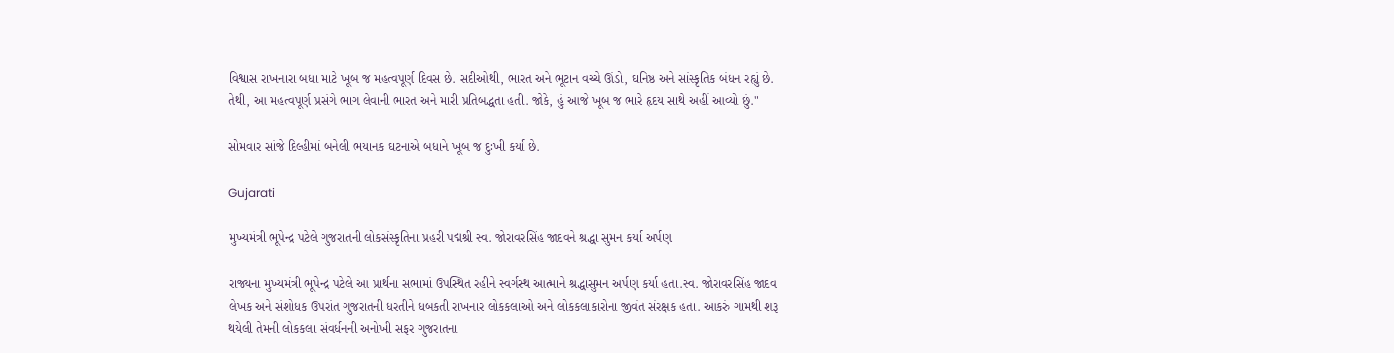વિશ્વાસ રાખનારા બધા માટે ખૂબ જ મહત્વપૂર્ણ દિવસ છે. સદીઓથી, ભારત અને ભૂટાન વચ્ચે ઊંડો, ઘનિષ્ઠ અને સાંસ્કૃતિક બંધન રહ્યું છે. તેથી, આ મહત્વપૂર્ણ પ્રસંગે ભાગ લેવાની ભારત અને મારી પ્રતિબદ્ધતા હતી. જોકે, હું આજે ખૂબ જ ભારે હૃદય સાથે અહીં આવ્યો છું."

સોમવાર સાંજે દિલ્હીમાં બનેલી ભયાનક ઘટનાએ બધાને ખૂબ જ દુઃખી કર્યા છે.

Gujarati

મુખ્યમંત્રી ભૂપેન્દ્ર પટેલે ગુજરાતની લોકસંસ્કૃતિના પ્રહરી પદ્મશ્રી સ્વ. જોરાવરસિંહ જાદવને શ્રદ્ધા સુમન કર્યા અર્પણ

રાજ્યના મુખ્યમંત્રી ભૂપેન્દ્ર પટેલે આ પ્રાર્થના સભામાં ઉપસ્થિત રહીને સ્વર્ગસ્થ આત્માને શ્રદ્ધાસુમન અર્પણ કર્યા હતા.સ્વ. જોરાવરસિંહ જાદવ લેખક અને સંશોધક ઉપરાંત ગુજરાતની ધરતીને ધબકતી રાખનાર લોકકલાઓ અને લોકકલાકારોના જીવંત સંરક્ષક હતા. આકરું ગામથી શરૂ થયેલી તેમની લોકકલા સંવર્ધનની અનોખી સફર ગુજરાતના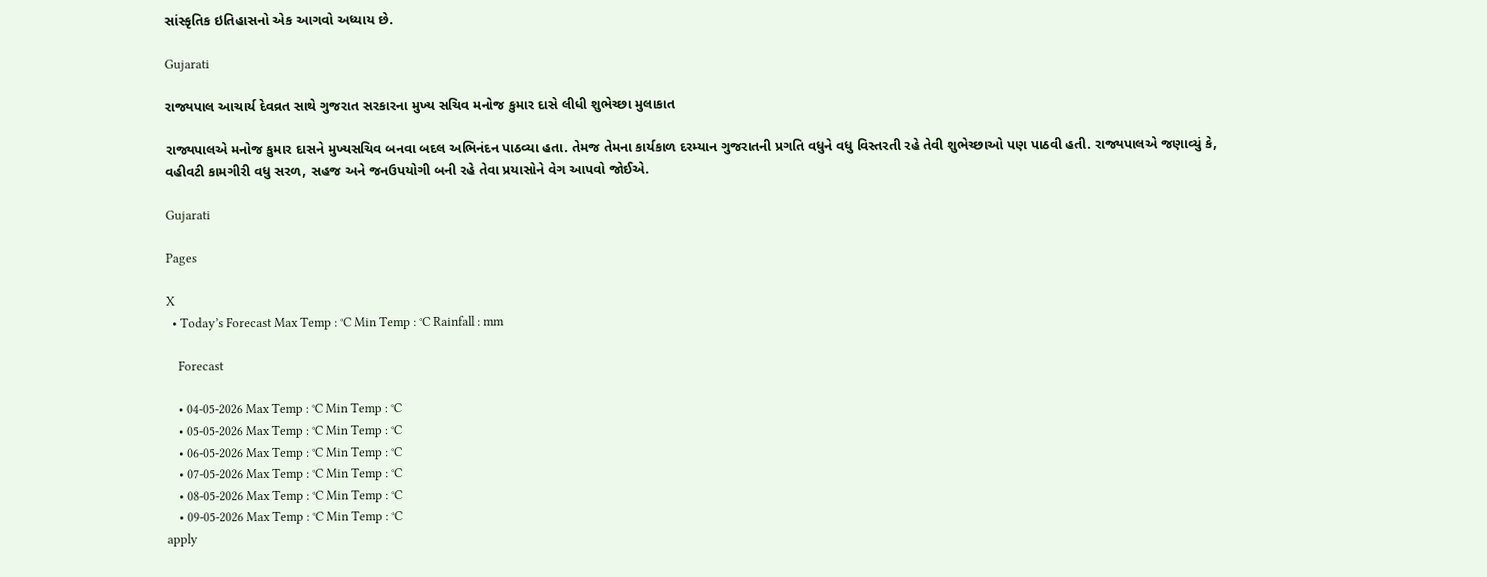સાંસ્કૃતિક ઇતિહાસનો એક આગવો અધ્યાય છે.

Gujarati

રાજ્યપાલ આચાર્ય દેવવ્રત સાથે ગુજરાત સરકારના મુખ્ય સચિવ મનોજ કુમાર દાસે લીધી શુભેચ્છા મુલાકાત

રાજ્યપાલએ મનોજ કુમાર દાસને મુખ્યસચિવ બનવા બદલ અભિનંદન પાઠવ્યા હતા. તેમજ તેમના કાર્યકાળ દરમ્યાન ગુજરાતની પ્રગતિ વધુને વધુ વિસ્તરતી રહે તેવી શુભેચ્છાઓ પણ પાઠવી હતી. રાજ્યપાલએ જણાવ્યું કે, વહીવટી કામગીરી વધુ સરળ, સહજ અને જનઉપયોગી બની રહે તેવા પ્રયાસોને વેગ આપવો જોઈએ.

Gujarati

Pages

X
  • Today’s Forecast Max Temp : °C Min Temp : °C Rainfall : mm

    Forecast

    • 04-05-2026 Max Temp : °C Min Temp : °C
    • 05-05-2026 Max Temp : °C Min Temp : °C
    • 06-05-2026 Max Temp : °C Min Temp : °C
    • 07-05-2026 Max Temp : °C Min Temp : °C
    • 08-05-2026 Max Temp : °C Min Temp : °C
    • 09-05-2026 Max Temp : °C Min Temp : °C
apply